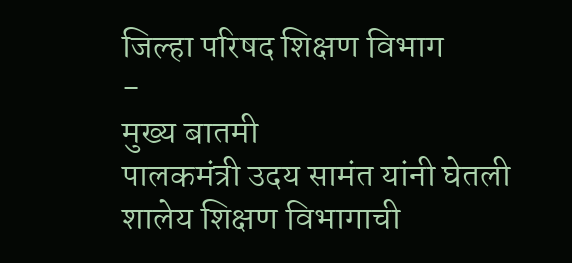जिल्हा परिषद शिक्षण विभाग
-
मुख्य बातमी
पालकमंत्री उदय सामंत यांनी घेतली शालेय शिक्षण विभागाची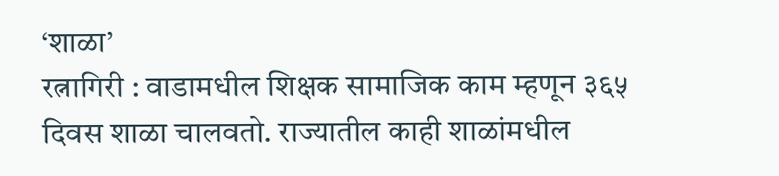‘शाळा’
रत्नागिरी : वाडामधील शिक्षक सामाजिक काम म्हणून ३६५ दिवस शाळा चालवतो. राज्यातील काही शाळांमधील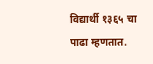विद्यार्थी १३६५ चा पाढा म्हणतात.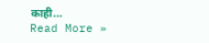काही…
Read More »